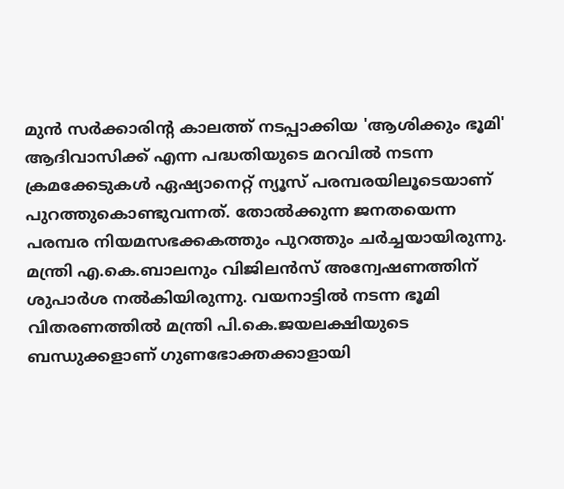മുന്‍ സര്‍ക്കാരിന്റ കാലത്ത് നടപ്പാക്കിയ 'ആശിക്കും ഭൂമി' ആദിവാസിക്ക് എന്ന പദ്ധതിയുടെ മറവില്‍ നടന്ന ക്രമക്കേടുകള്‍ ഏഷ്യാനെറ്റ് ന്യൂസ് പരമ്പരയിലൂടെയാണ് പുറത്തുകൊണ്ടുവന്നത്. തോല്‍ക്കുന്ന ജനതയെന്ന പരമ്പര നിയമസഭക്കകത്തും പുറത്തും ചര്‍ച്ചയായിരുന്നു. മന്ത്രി എ.കെ.ബാലനും വിജിലന്‍സ് അന്വേഷണത്തിന് ശുപാര്‍ശ നല്‍കിയിരുന്നു. വയനാട്ടില്‍ നടന്ന ഭൂമി വിതരണത്തില്‍ മന്ത്രി പി.കെ.ജയലക്ഷിയുടെ ബന്ധുക്കളാണ് ഗുണഭോക്തക്കാളായി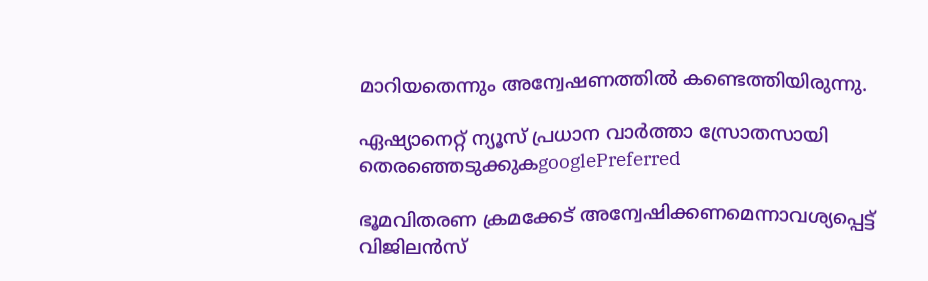മാറിയതെന്നും അന്വേഷണത്തില്‍ കണ്ടെത്തിയിരുന്നു.

ഏഷ്യാനെറ്റ് ന്യൂസ് പ്രധാന വാർത്താ സ്രോതസായി തെരഞ്ഞെടുക്കുകgooglePreferred

ഭൂമവിതരണ ക്രമക്കേട് അന്വേഷിക്കണമെന്നാവശ്യപ്പെട്ട് വിജിലന്‍സ്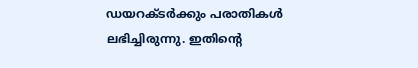ഡയറക്ടര്‍ക്കും പരാതികള്‍ ലഭിച്ചിരുന്നു. ഇതിന്റെ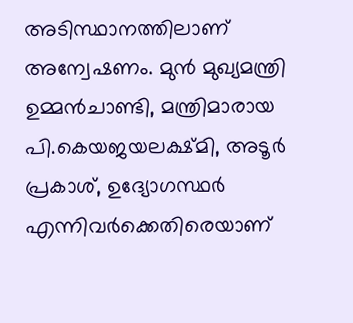അടിസ്ഥാനത്തിലാണ് അന്വേഷണം. മുന്‍ മുഖ്യമന്ത്രി ഉമ്മന്‍ചാണ്ടി, മന്ത്രിമാരായ പി.കെയജയലക്ഷ്മി, അടൂര്‍ പ്രകാശ്, ഉദ്യോഗസ്ഥര്‍ എന്നിവര്‍ക്കെതിരെയാണ്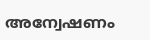അന്വേഷണം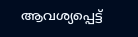ആവശ്യപ്പെട്ട്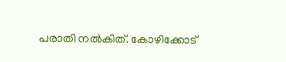പരാതി നല്‍കിത്. കോഴിക്കോട്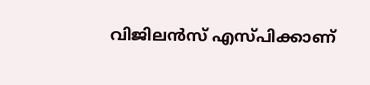വിജിലന്‍സ് എസ്പിക്കാണ്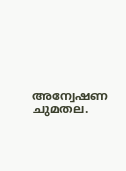അന്വേഷണ ചുമതല.